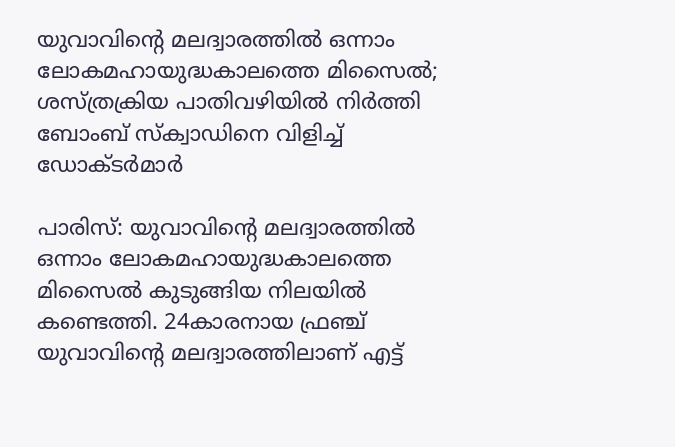യുവാവിന്റെ മലദ്വാരത്തില്‍ ഒന്നാം ലോകമഹായുദ്ധകാലത്തെ മിസൈല്‍; ശസ്ത്രക്രിയ പാതിവഴിയില്‍ നിര്‍ത്തി ബോംബ് സ്‌ക്വാഡിനെ വിളിച്ച് ഡോക്ടര്‍മാര്‍

പാരിസ്: യുവാവിന്റെ മലദ്വാരത്തില്‍ ഒന്നാം ലോകമഹായുദ്ധകാലത്തെ മിസൈല്‍ കുടുങ്ങിയ നിലയില്‍ കണ്ടെത്തി. 24കാരനായ ഫ്രഞ്ച് യുവാവിന്റെ മലദ്വാരത്തിലാണ് എട്ട്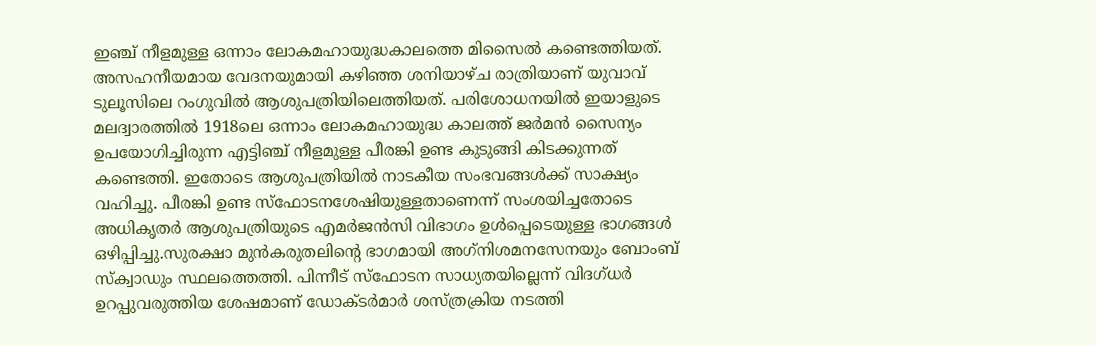ഇഞ്ച് നീളമുള്ള ഒന്നാം ലോകമഹായുദ്ധകാലത്തെ മിസൈല്‍ കണ്ടെത്തിയത്. അസഹനീയമായ വേദനയുമായി കഴിഞ്ഞ ശനിയാഴ്ച രാത്രിയാണ് യുവാവ് ടുലൂസിലെ റംഗുവില്‍ ആശുപത്രിയിലെത്തിയത്. പരിശോധനയില്‍ ഇയാളുടെ മലദ്വാരത്തില്‍ 1918ലെ ഒന്നാം ലോകമഹായുദ്ധ കാലത്ത് ജര്‍മന്‍ സൈന്യം ഉപയോഗിച്ചിരുന്ന എട്ടിഞ്ച് നീളമുള്ള പീരങ്കി ഉണ്ട കുടുങ്ങി കിടക്കുന്നത് കണ്ടെത്തി. ഇതോടെ ആശുപത്രിയില്‍ നാടകീയ സംഭവങ്ങള്‍ക്ക് സാക്ഷ്യം വഹിച്ചു. പീരങ്കി ഉണ്ട സ്‌ഫോടനശേഷിയുള്ളതാണെന്ന് സംശയിച്ചതോടെ അധികൃതര്‍ ആശുപത്രിയുടെ എമര്‍ജന്‍സി വിഭാഗം ഉള്‍പ്പെടെയുള്ള ഭാഗങ്ങള്‍ ഒഴിപ്പിച്ചു.സുരക്ഷാ മുന്‍കരുതലിന്റെ ഭാഗമായി അഗ്‌നിശമനസേനയും ബോംബ് സ്‌ക്വാഡും സ്ഥലത്തെത്തി. പിന്നീട് സ്‌ഫോടന സാധ്യതയില്ലെന്ന് വിദഗ്ധര്‍ ഉറപ്പുവരുത്തിയ ശേഷമാണ് ഡോക്ടര്‍മാര്‍ ശസ്ത്രക്രിയ നടത്തി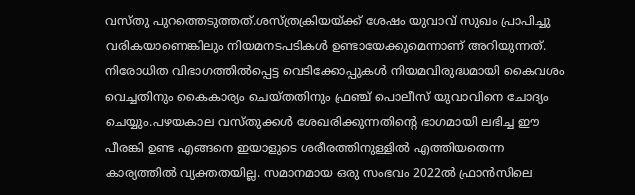വസ്തു പുറത്തെടുത്തത്.ശസ്ത്രക്രിയയ്ക്ക് ശേഷം യുവാവ് സുഖം പ്രാപിച്ചു വരികയാണെങ്കിലും നിയമനടപടികള്‍ ഉണ്ടായേക്കുമെന്നാണ് അറിയുന്നത്. നിരോധിത വിഭാഗത്തില്‍പ്പെട്ട വെടിക്കോപ്പുകള്‍ നിയമവിരുദ്ധമായി കൈവശം വെച്ചതിനും കൈകാര്യം ചെയ്തതിനും ഫ്രഞ്ച് പൊലീസ് യുവാവിനെ ചോദ്യം ചെയ്യും.പഴയകാല വസ്തുക്കള്‍ ശേഖരിക്കുന്നതിന്റെ ഭാഗമായി ലഭിച്ച ഈ പീരങ്കി ഉണ്ട എങ്ങനെ ഇയാളുടെ ശരീരത്തിനുള്ളില്‍ എത്തിയതെന്ന കാര്യത്തില്‍ വ്യക്തതയില്ല. സമാനമായ ഒരു സംഭവം 2022ല്‍ ഫ്രാന്‍സിലെ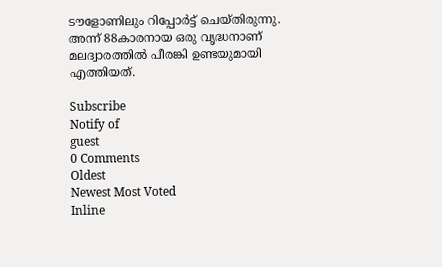ടൗളോണിലും റിപ്പോര്‍ട്ട് ചെയ്തിരുന്നു. അന്ന് 88കാരനായ ഒരു വൃദ്ധനാണ് മലദ്വാരത്തില്‍ പീരങ്കി ഉണ്ടയുമായി എത്തിയത്.

Subscribe
Notify of
guest
0 Comments
Oldest
Newest Most Voted
Inline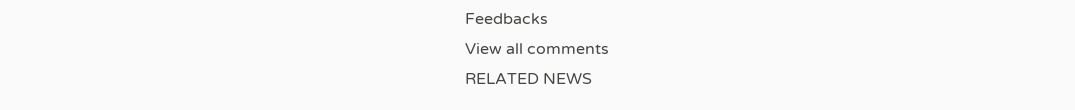Feedbacks
View all comments
RELATED NEWS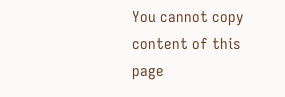You cannot copy content of this page